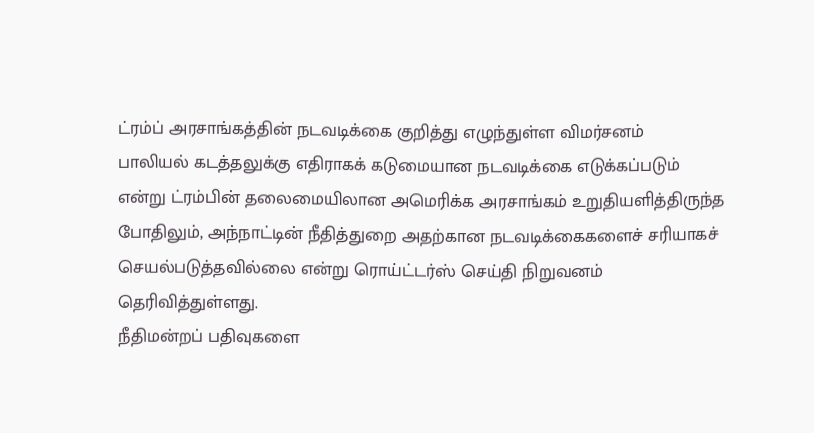ட்ரம்ப் அரசாங்கத்தின் நடவடிக்கை குறித்து எழுந்துள்ள விமர்சனம்
பாலியல் கடத்தலுக்கு எதிராகக் கடுமையான நடவடிக்கை எடுக்கப்படும் என்று ட்ரம்பின் தலைமையிலான அமெரிக்க அரசாங்கம் உறுதியளித்திருந்த போதிலும், அந்நாட்டின் நீதித்துறை அதற்கான நடவடிக்கைகளைச் சரியாகச் செயல்படுத்தவில்லை என்று ரொய்ட்டர்ஸ் செய்தி நிறுவனம் தெரிவித்துள்ளது.
நீதிமன்றப் பதிவுகளை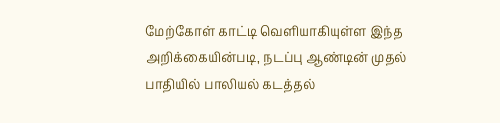மேற்கோள் காட்டி வெளியாகியுள்ள இந்த அறிக்கையின்படி, நடப்பு ஆண்டின் முதல் பாதியில் பாலியல் கடத்தல்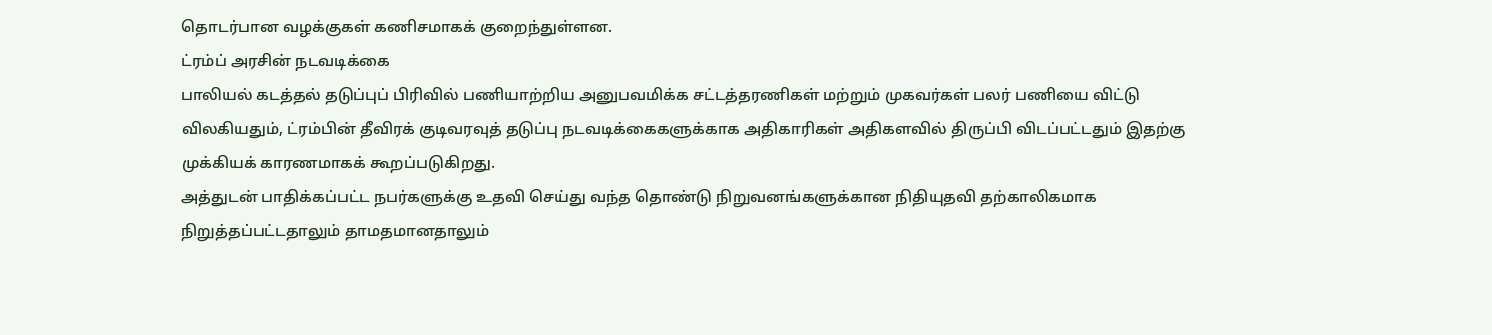தொடர்பான வழக்குகள் கணிசமாகக் குறைந்துள்ளன.
ட்ரம்ப் அரசின் நடவடிக்கை
பாலியல் கடத்தல் தடுப்புப் பிரிவில் பணியாற்றிய அனுபவமிக்க சட்டத்தரணிகள் மற்றும் முகவர்கள் பலர் பணியை விட்டு விலகியதும், ட்ரம்பின் தீவிரக் குடிவரவுத் தடுப்பு நடவடிக்கைகளுக்காக அதிகாரிகள் அதிகளவில் திருப்பி விடப்பட்டதும் இதற்கு முக்கியக் காரணமாகக் கூறப்படுகிறது.
அத்துடன் பாதிக்கப்பட்ட நபர்களுக்கு உதவி செய்து வந்த தொண்டு நிறுவனங்களுக்கான நிதியுதவி தற்காலிகமாக நிறுத்தப்பட்டதாலும் தாமதமானதாலும்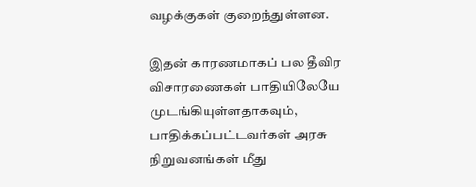வழக்குகள் குறைந்துள்ளன.

இதன் காரணமாகப் பல தீவிர விசாரணைகள் பாதியிலேயே முடங்கியுள்ளதாகவும், பாதிக்கப்பட்டவர்கள் அரசு நிறுவனங்கள் மீது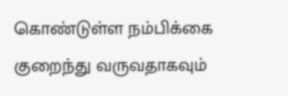கொண்டுள்ள நம்பிக்கை குறைந்து வருவதாகவும்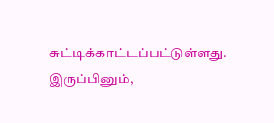சுட்டிக்காட்டப்பட்டுள்ளது.
இருப்பினும்,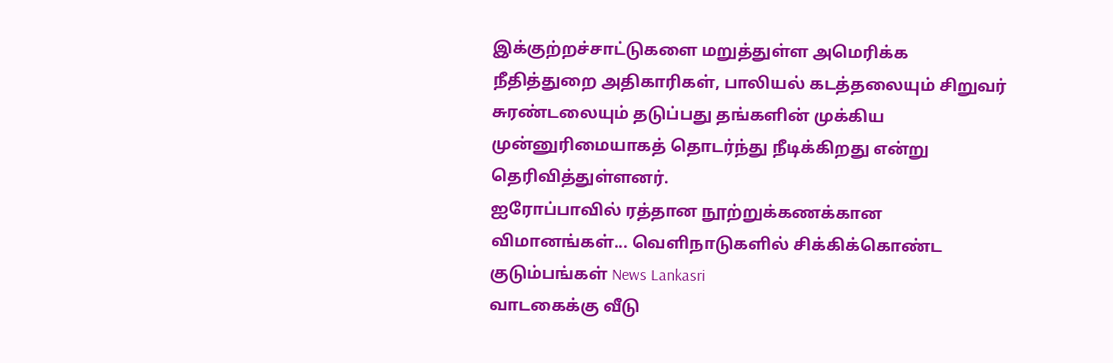இக்குற்றச்சாட்டுகளை மறுத்துள்ள அமெரிக்க நீதித்துறை அதிகாரிகள், பாலியல் கடத்தலையும் சிறுவர் சுரண்டலையும் தடுப்பது தங்களின் முக்கிய முன்னுரிமையாகத் தொடர்ந்து நீடிக்கிறது என்று தெரிவித்துள்ளனர்.
ஐரோப்பாவில் ரத்தான நூற்றுக்கணக்கான விமானங்கள்... வெளிநாடுகளில் சிக்கிக்கொண்ட குடும்பங்கள் News Lankasri
வாடகைக்கு வீடு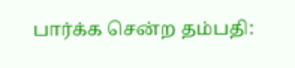பார்க்க சென்ற தம்பதி: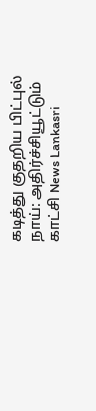கடித்து குதறிய பிட்புல் நாய்: அதிர்ச்சியூட்டும் காட்சி News Lankasri